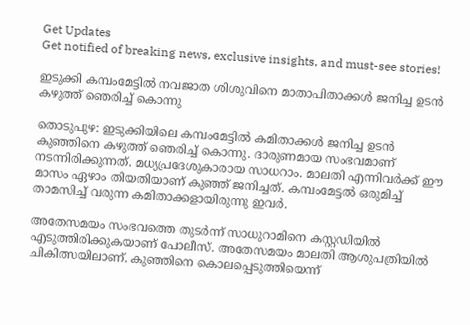Get Updates
Get notified of breaking news, exclusive insights, and must-see stories!

ഇടുക്കി കമ്പംമേട്ടില്‍ നവജാത ശിശുവിനെ മാതാപിതാക്കള്‍ ജനിച്ച ഉടന്‍ കഴുത്ത് ഞെരിച്ച് കൊന്നു

തൊടുപുഴ: ഇടുക്കിയിലെ കമ്പംമേട്ടില്‍ കമിതാക്കള്‍ ജനിച്ച ഉടന്‍ കുഞ്ഞിനെ കഴുത്ത് ഞെരിച്ച് കൊന്നു. ദാരുണമായ സംഭവമാണ് നടന്നിരിക്കുന്നത്. മധ്യപ്രദേശുകാരായ സാധറാം. മാലതി എന്നിവര്‍ക്ക് ഈ മാസം ഏഴാം തിയതിയാണ് കുഞ്ഞ് ജനിച്ചത്. കമ്പംമേട്ടല്‍ ഒരുമിച്ച് താമസിച്ച് വരുന്ന കമിതാക്കളായിരുന്നു ഇവര്‍.

അതേസമയം സംഭവത്തെ തുടര്‍ന്ന് സാധുറാമിനെ കസ്റ്റഡിയില്‍ എടുത്തിരിക്കുകയാണ് പോലീസ്. അതേസമയം മാലതി ആശുപത്രിയില്‍ ചികിത്സയിലാണ്. കുഞ്ഞിനെ കൊലപ്പെടുത്തിയെന്ന്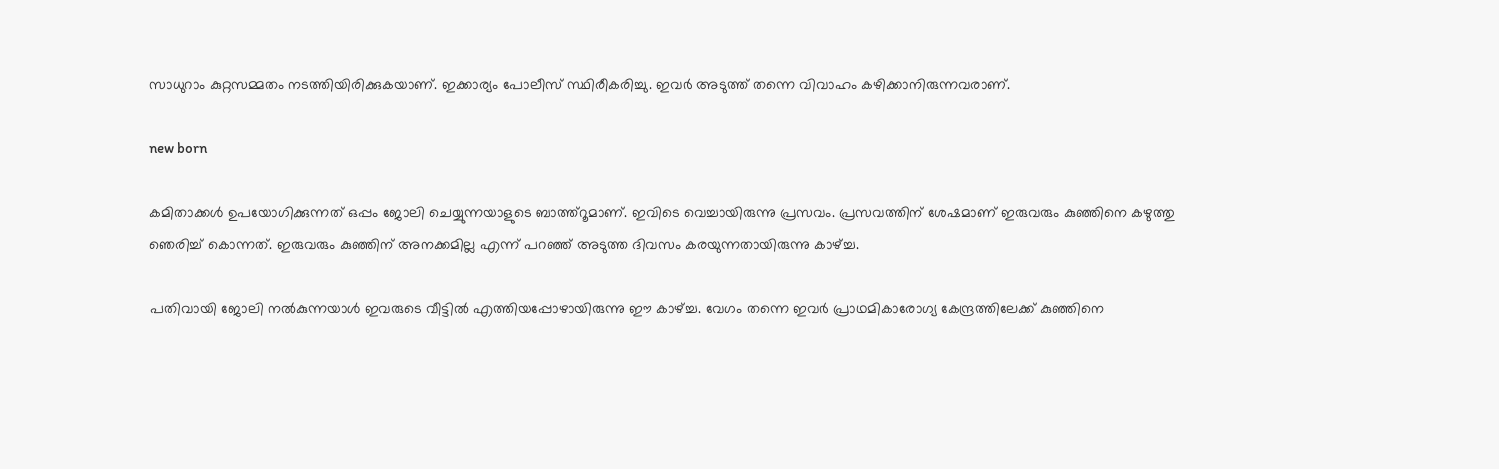സാധുറാം കുറ്റസമ്മതം നടത്തിയിരിക്കുകയാണ്. ഇക്കാര്യം പോലീസ് സ്ഥിരീകരിച്ചു. ഇവര്‍ അടുത്ത് തന്നെ വിവാഹം കഴിക്കാനിരുന്നവരാണ്.

new born

കമിതാക്കള്‍ ഉപയോഗിക്കുന്നത് ഒപ്പം ജോലി ചെയ്യുന്നയാളുടെ ബാത്ത്‌റൂമാണ്. ഇവിടെ വെച്ചായിരുന്നു പ്രസവം. പ്രസവത്തിന് ശേഷമാണ് ഇരുവരും കുഞ്ഞിനെ കഴുത്തു ഞെരിച്ച് കൊന്നത്. ഇരുവരും കുഞ്ഞിന് അനക്കമില്ല എന്ന് പറഞ്ഞ് അടുത്ത ദിവസം കരയുന്നതായിരുന്നു കാഴ്ച്ച.

പതിവായി ജോലി നല്‍കുന്നയാള്‍ ഇവരുടെ വീട്ടില്‍ എത്തിയപ്പോഴായിരുന്നു ഈ കാഴ്ച്ച. വേഗം തന്നെ ഇവര്‍ പ്രാഥമികാരോഗ്യ കേന്ദ്രത്തിലേക്ക് കുഞ്ഞിനെ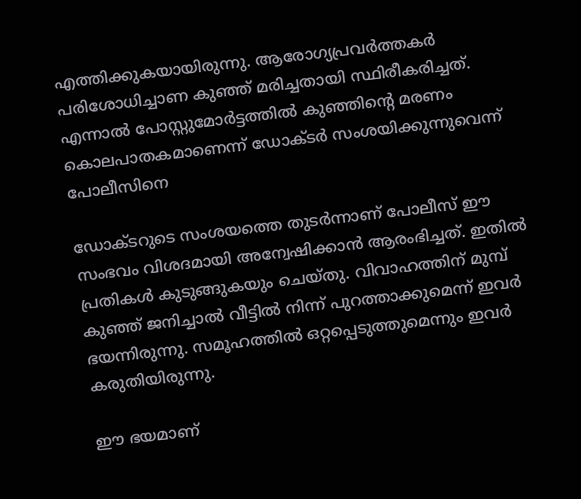എത്തിക്കുകയായിരുന്നു. ആരോഗ്യപ്രവര്‍ത്തകര്‍ പരിശോധിച്ചാണ കുഞ്ഞ് മരിച്ചതായി സ്ഥിരീകരിച്ചത്. എന്നാല്‍ പോസ്റ്റുമോര്‍ട്ടത്തില്‍ കുഞ്ഞിന്റെ മരണം കൊലപാതകമാണെന്ന് ഡോക്ടര്‍ സംശയിക്കുന്നുവെന്ന് പോലീസിനെ

ഡോക്ടറുടെ സംശയത്തെ തുടര്‍ന്നാണ് പോലീസ് ഈ സംഭവം വിശദമായി അന്വേഷിക്കാന്‍ ആരംഭിച്ചത്. ഇതില്‍ പ്രതികള്‍ കുടുങ്ങുകയും ചെയ്തു. വിവാഹത്തിന് മുമ്പ് കുഞ്ഞ് ജനിച്ചാല്‍ വീട്ടില്‍ നിന്ന് പുറത്താക്കുമെന്ന് ഇവര്‍ ഭയന്നിരുന്നു. സമൂഹത്തില്‍ ഒറ്റപ്പെടുത്തുമെന്നും ഇവര്‍ കരുതിയിരുന്നു.

ഈ ഭയമാണ്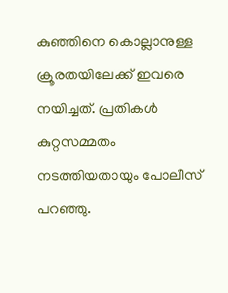കുഞ്ഞിനെ കൊല്ലാനുള്ള ക്രൂരതയിലേക്ക് ഇവരെ നയിച്ചത്. പ്രതികള്‍ കുറ്റസമ്മതം നടത്തിയതായും പോലീസ് പറഞ്ഞു.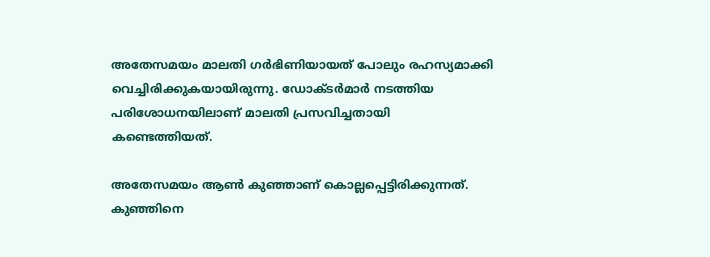അതേസമയം മാലതി ഗര്‍ഭിണിയായത് പോലും രഹസ്യമാക്കി വെച്ചിരിക്കുകയായിരുന്നു. ഡോക്ടര്‍മാര്‍ നടത്തിയ പരിശോധനയിലാണ് മാലതി പ്രസവിച്ചതായി കണ്ടെത്തിയത്.

അതേസമയം ആണ്‍ കുഞ്ഞാണ് കൊല്ലപ്പെട്ടിരിക്കുന്നത്. കുഞ്ഞിനെ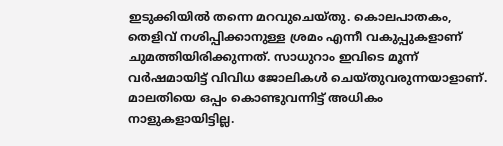ഇടുക്കിയില്‍ തന്നെ മറവുചെയ്തു. കൊലപാതകം, തെളിവ് നശിപ്പിക്കാനുള്ള ശ്രമം എന്നീ വകുപ്പുകളാണ് ചുമത്തിയിരിക്കുന്നത്. സാധുറാം ഇവിടെ മൂന്ന് വര്‍ഷമായിട്ട് വിവിധ ജോലികള്‍ ചെയ്തുവരുന്നയാളാണ്. മാലതിയെ ഒപ്പം കൊണ്ടുവന്നിട്ട് അധികം നാളുകളായിട്ടില്ല.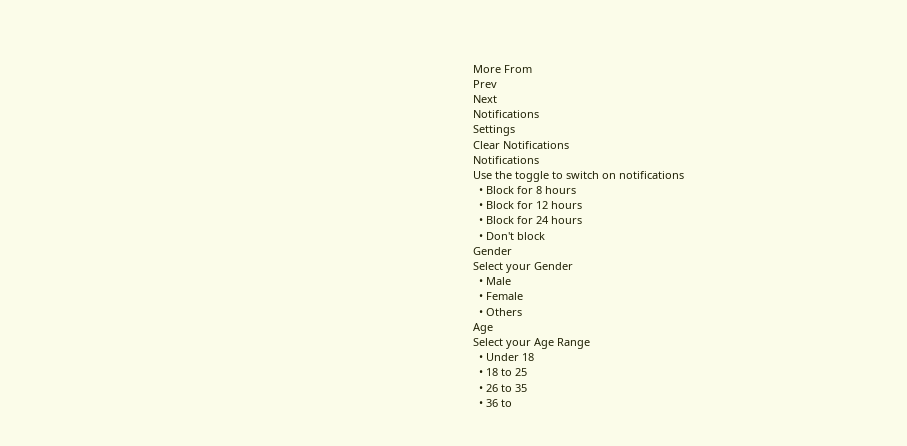More From
Prev
Next
Notifications
Settings
Clear Notifications
Notifications
Use the toggle to switch on notifications
  • Block for 8 hours
  • Block for 12 hours
  • Block for 24 hours
  • Don't block
Gender
Select your Gender
  • Male
  • Female
  • Others
Age
Select your Age Range
  • Under 18
  • 18 to 25
  • 26 to 35
  • 36 to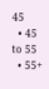45
  • 45 to 55
  • 55+